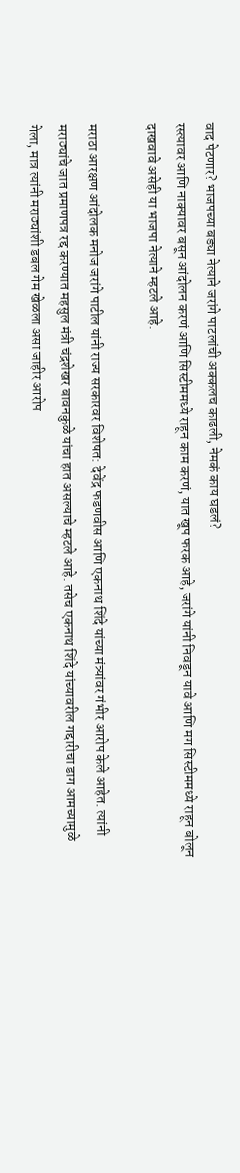वाद पेटणार? भाजपच्या बड्या नेत्याने जरांगे पाटलांची अक्कलच काढली, नेमकं काय घडलं?
रस्त्यावर आणि नाक्यावर बसून आंदोलन करणं आणि सिस्टीममध्ये राहून काम करणं, यात खूप फरक आहे, जरांगे यांनी निवडून यावे आणि मग सिस्टीममध्ये राहून बोलून दाखवावे असेही या भाजपा नेत्याने म्हटले आहे.

मराठा आरक्षण आंदोलक मनोज जरांगे पाटील यांनी राज्य सरकारवर विशेषत: देवेंद्र फडणवीस आणि एकनाथ शिंदे यांच्या मंत्र्यांवर गंभीर आरोप केले आहेत. त्यांनी मराठ्यांचे जात प्रमाणपत्र रद्द करण्यात महसुल मंत्री चंद्रशेखर बावनकुळे यांचा हात असल्याचे म्हटले आहे. तसेच एकनाथ शिंदे यांच्यावरील गद्दारीचा डाग आमच्यामुळे गेला, मात्र त्यांनी मराठ्यांशी डबल गेम खेळला असा जाहीर आरोप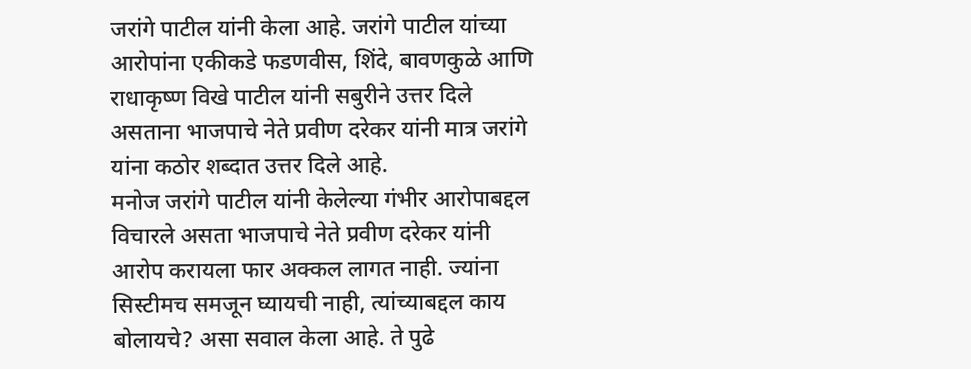जरांगे पाटील यांनी केला आहे. जरांगे पाटील यांच्या आरोपांना एकीकडे फडणवीस, शिंदे, बावणकुळे आणि राधाकृष्ण विखे पाटील यांनी सबुरीने उत्तर दिले असताना भाजपाचे नेते प्रवीण दरेकर यांनी मात्र जरांगे यांना कठोर शब्दात उत्तर दिले आहे.
मनोज जरांगे पाटील यांनी केलेल्या गंभीर आरोपाबद्दल विचारले असता भाजपाचे नेते प्रवीण दरेकर यांनी आरोप करायला फार अक्कल लागत नाही. ज्यांना सिस्टीमच समजून घ्यायची नाही, त्यांच्याबद्दल काय बोलायचे? असा सवाल केला आहे. ते पुढे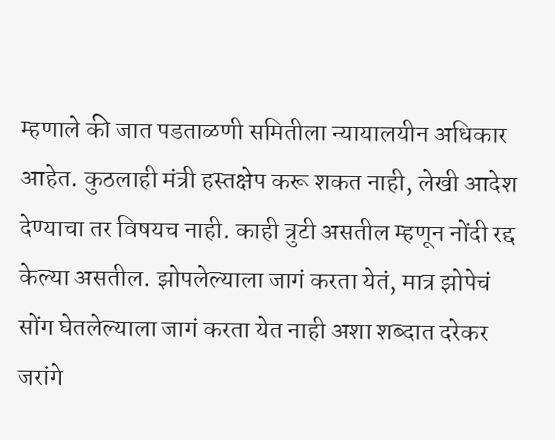म्हणाले की जात पडताळणी समितीला न्यायालयीन अधिकार आहेत. कुठलाही मंत्री हस्तक्षेप करू शकत नाही, लेखी आदेश देण्याचा तर विषयच नाही. काही त्रुटी असतील म्हणून नोंदी रद्द केल्या असतील. झोपलेल्याला जागं करता येतं, मात्र झोपेचं सोंग घेतलेल्याला जागं करता येत नाही अशा शब्दात दरेकर जरांगे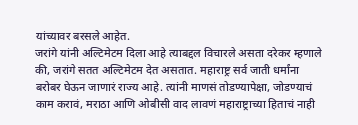यांच्यावर बरसले आहेत.
जरांगे यांनी अल्टिमेटम दिला आहे त्याबद्दल विचारले असता दरेकर म्हणाले की, जरांगे सतत अल्टिमेटम देत असतात. महाराष्ट्र सर्व जाती धर्मांना बरोबर घेऊन जाणारं राज्य आहे. त्यांनी माणसं तोडण्यापेक्षा, जोडण्याचं काम करावं, मराठा आणि ओबीसी वाद लावणं महाराष्ट्राच्या हिताचं नाही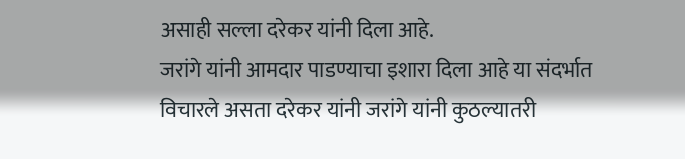असाही सल्ला दरेकर यांनी दिला आहे.
जरांगे यांनी आमदार पाडण्याचा इशारा दिला आहे या संदर्भात विचारले असता दरेकर यांनी जरांगे यांनी कुठल्यातरी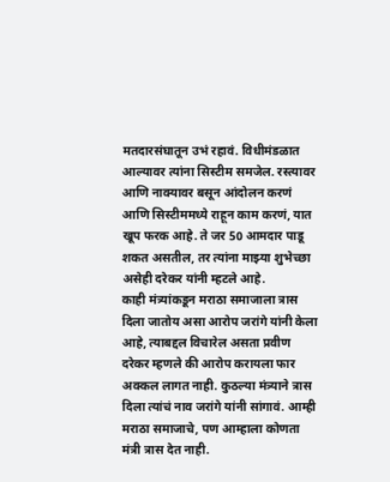मतदारसंघातून उभं रहावं. विधीमंडळात आल्यावर त्यांना सिस्टीम समजेल. रस्त्यावर आणि नाक्यावर बसून आंदोलन करणं आणि सिस्टीममध्ये राहून काम करणं, यात खूप फरक आहे. ते जर 50 आमदार पाडू शकत असतील, तर त्यांना माझ्या शुभेच्छा असेही दरेकर यांनी म्हटले आहे.
काही मंत्र्यांकडून मराठा समाजाला त्रास दिला जातोय असा आरोप जरांगे यांनी केला आहे, त्याबद्दल विचारेल असता प्रवीण दरेकर म्हणले की आरोप करायला फार अक्कल लागत नाही. कुठल्या मंत्र्याने त्रास दिला त्यांचं नाव जरांगे यांनी सांगावं. आम्ही मराठा समाजाचे, पण आम्हाला कोणता मंत्री त्रास देत नाही.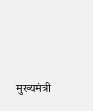मुख्यमंत्री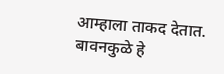आम्हाला ताकद देतात. बावनकुळे हे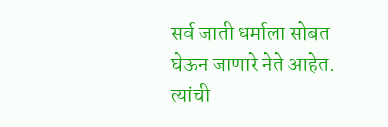सर्व जाती धर्माला सोबत घेऊन जाणारे नेते आहेत. त्यांची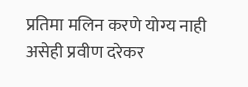प्रतिमा मलिन करणे योग्य नाही असेही प्रवीण दरेकर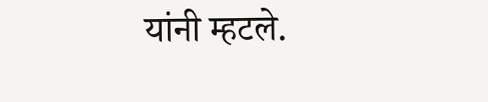यांनी म्हटले.